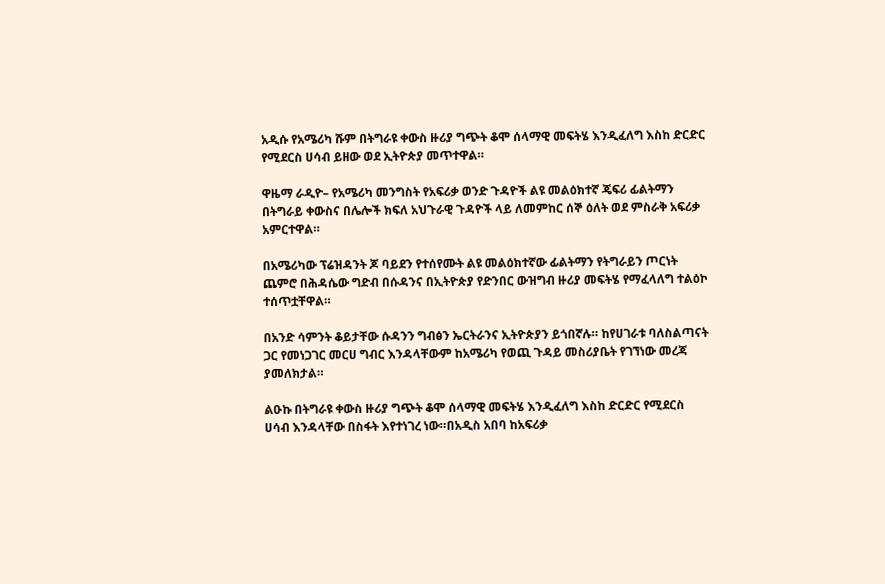አዲሱ የአሜሪካ ሹም በትግራዩ ቀውስ ዙሪያ ግጭት ቆሞ ሰላማዊ መፍትሄ እንዲፈለግ እስከ ድርድር የሚደርስ ሀሳብ ይዘው ወደ ኢትዮጵያ መጥተዋል።

ዋዜማ ራዲዮ– የአሜሪካ መንግስት የአፍሪቃ ወንድ ጉዳዮች ልዩ መልዕክተኛ ጄፍሪ ፊልትማን በትግራይ ቀውስና በሌሎች ክፍለ አህጉራዊ ጉዳዮች ላይ ለመምከር ሰኞ ዕለት ወደ ምስራቅ አፍሪቃ አምርተዋል።

በአሜሪካው ፕሬዝዳንት ጆ ባይደን የተሰየሙት ልዩ መልዕክተኛው ፊልትማን የትግራይን ጦርነት ጨምሮ በሕዳሴው ግድብ በሱዳንና በኢትዮጵያ የድንበር ውዝግብ ዙሪያ መፍትሄ የማፈላለግ ተልዕኮ ተሰጥቷቸዋል።

በአንድ ሳምንት ቆይታቸው ሱዳንን ግብፅን ኤርትራንና ኢትዮጵያን ይጎበኛሉ። ከየሀገራቱ ባለስልጣናት ጋር የመነጋገር መርሀ ግብር እንዳላቸውም ከአሜሪካ የወጪ ጉዳይ መስሪያቤት የገኘነው መረጃ ያመለክታል።

ልዑኩ በትግራዩ ቀውስ ዙሪያ ግጭት ቆሞ ሰላማዊ መፍትሄ እንዲፈለግ እስከ ድርድር የሚደርስ ሀሳብ እንዳላቸው በስፋት እየተነገረ ነው።በአዲስ አበባ ከአፍሪቃ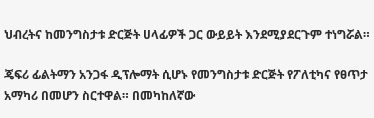ህብረትና ከመንግስታቱ ድርጅት ሀላፊዎች ጋር ውይይት እንደሚያደርጉም ተነግሯል።

ጄፍሪ ፊልትማን አንጋፋ ዲፕሎማት ሲሆኑ የመንግስታቱ ድርጅት የፖለቲካና የፀጥታ አማካሪ በመሆን ስርተዋል። በመካከለኛው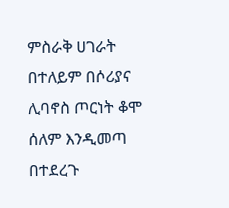ምስራቅ ሀገራት በተለይም በሶሪያና ሊባኖስ ጦርነት ቆሞ ሰለም እንዲመጣ በተደረጉ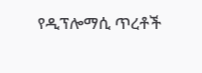የዲፕሎማሲ ጥረቶች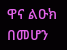ዋና ልዑክ በመሆን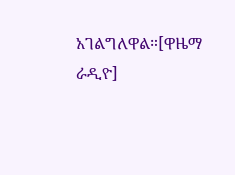አገልግለዋል።[ዋዜማ ራዲዮ]